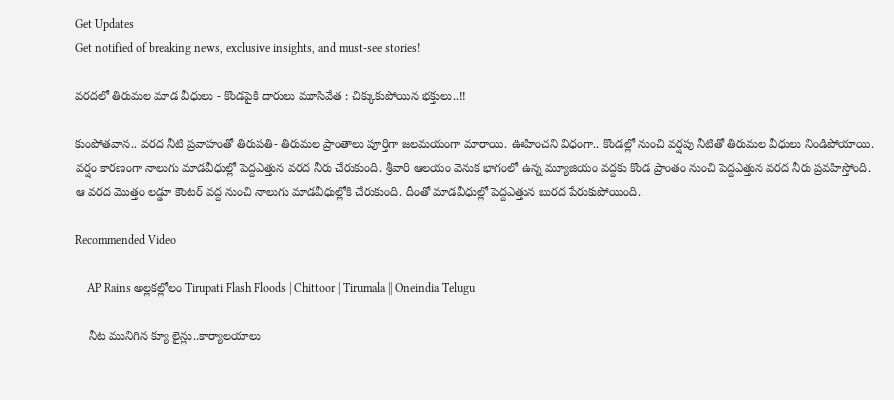Get Updates
Get notified of breaking news, exclusive insights, and must-see stories!

వరదలో తిరుమల మాడ వీధులు - కొండపైకి దారులు మూసివేత : చిక్కుకుపోయిన భక్తులు..!!

కుంపోతవాన.. వరద నీటి ప్రవాహంతో తిరుపతి- తిరుమల ప్రాంతాలు పూర్తిగా జలమయంగా మారాయి. ఊహించని విధంగా.. కొండల్లో నుంచి వర్షపు నీటితో తిరుమల వీధులు నిండిపోయాయి. వర్షం కారణంగా నాలుగు మాడవీధుల్లో పెద్దఎత్తున వరద నీరు చేరుకుంది. శ్రీవారి ఆలయం వెనుక భాగంలో ఉన్న మ్యూజియం వద్దకు కొండ ప్రాంతం నుంచి పెద్దఎత్తున వరద నీరు ప్రవహిస్తోంది. ఆ వరద మొత్తం లడ్డూ కౌంటర్‌ వద్ద నుంచి నాలుగు మాడవీధుల్లోకి చేరుకుంది. దీంతో మాడవీధుల్లో పెద్దఎత్తున బురద పేరుకుపోయింది.

Recommended Video

    AP Rains అల్లకల్లోలం Tirupati Flash Floods | Chittoor | Tirumala || Oneindia Telugu

    నీట మునిగిన క్యూ లైన్లు..కార్యాలయాలు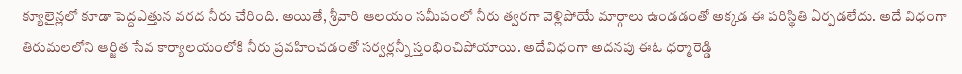క్యూలైన్లలో కూడా పెద్దఎత్తున వరద నీరు చేరింది. అయితే, శ్రీవారి ఆలయం సమీపంలో నీరు త్వరగా వెళ్లిపోయే మార్గాలు ఉండడంతో అక్కడ ఈ పరిస్థితి ఏర్పడలేదు. అదే విధంగా తిరుమలలోని ఆర్జిత సేవ కార్యాలయంలోకి నీరు ప్రవహించడంతో సర్వర్లన్నీ స్తంభించిపోయాయి. అదేవిధంగా అదనపు ఈఓ ధర్మారెడ్డి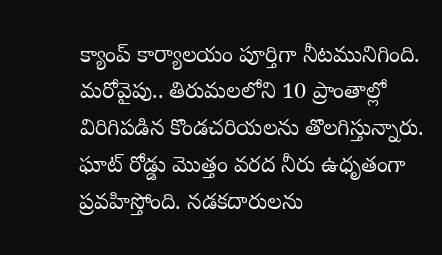క్యాంప్‌ కార్యాలయం పూర్తిగా నీటమునిగింది. మరోవైపు.. తిరుమలలోని 10 ప్రాంతాల్లో విరిగిపడిన కొండచరియలను తొలగిస్తున్నారు. ఘాట్‌ రోడ్డు మొత్తం వరద నీరు ఉధృతంగా ప్రవహిస్తోంది. నడకదారులను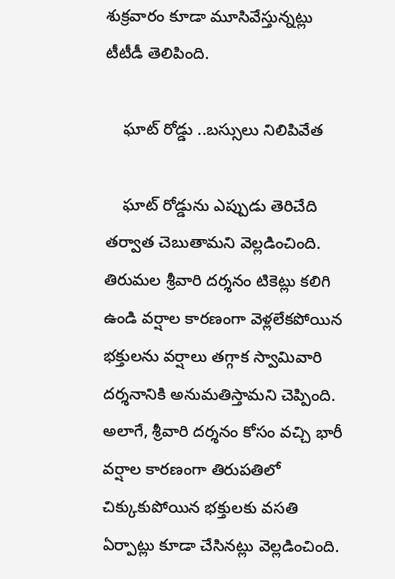శుక్రవారం కూడా మూసివేస్తున్నట్లు టీటీడీ తెలిపింది.

    ఘాట్ రోడ్డు ..బస్సులు నిలిపివేత

    ఘాట్‌ రోడ్డును ఎప్పుడు తెరిచేది తర్వాత చెబుతామని వెల్లడించింది. తిరుమల శ్రీవారి దర్శనం టికెట్లు కలిగి ఉండి వర్షాల కారణంగా వెళ్లలేకపోయిన భక్తులను వర్షాలు తగ్గాక స్వామివారి దర్శనానికి అనుమతిస్తామని చెప్పింది. అలాగే, శ్రీవారి దర్శనం కోసం వచ్చి భారీ వర్షాల కారణంగా తిరుపతిలో చిక్కుకుపోయిన భక్తులకు వసతి ఏర్పాట్లు కూడా చేసినట్లు వెల్లడించింది.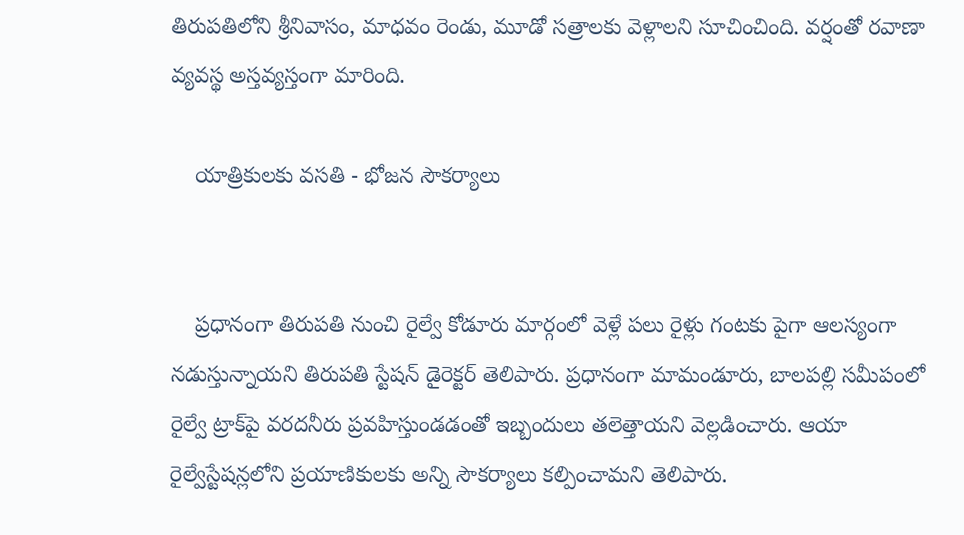తిరుపతిలోని శ్రీనివాసం, మాధవం రెండు, మూడో సత్రాలకు వెళ్లాలని సూచించింది. వర్షంతో రవాణా వ్యవస్థ అస్తవ్యస్తంగా మారింది.

    యాత్రికులకు వసతి - భోజన సౌకర్యాలు


    ప్రధానంగా తిరుపతి నుంచి రైల్వే కోడూరు మార్గంలో వెళ్లే పలు రైళ్లు గంటకు పైగా ఆలస్యంగా నడుస్తున్నాయని తిరుపతి స్టేషన్‌ డైరెక్టర్‌ తెలిపారు. ప్రధానంగా మామండూరు, బాలపల్లి సమీపంలో రైల్వే ట్రాక్‌పై వరదనీరు ప్రవహిస్తుండడంతో ఇబ్బందులు తలెత్తాయని వెల్లడించారు. ఆయా రైల్వేస్టేషన్లలోని ప్రయాణికులకు అన్ని సౌకర్యాలు కల్పించామని తెలిపారు.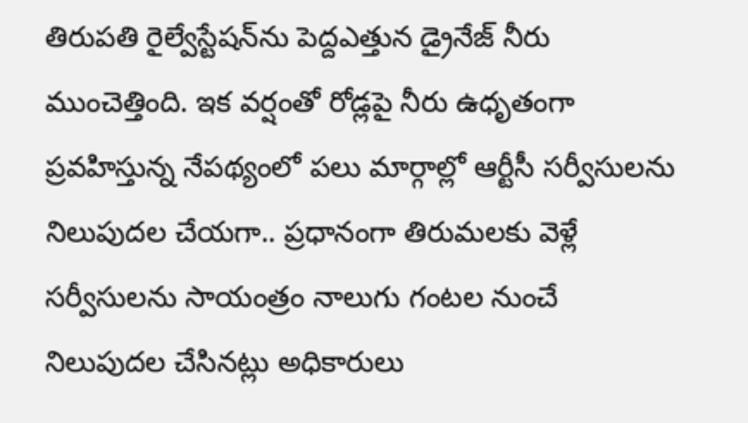తిరుపతి రైల్వేస్టేషన్‌ను పెద్దఎత్తున డ్రైనేజ్‌ నీరు ముంచెత్తింది. ఇక వర్షంతో రోడ్లపై నీరు ఉధృతంగా ప్రవహిస్తున్న నేపథ్యంలో పలు మార్గాల్లో ఆర్టీసీ సర్వీసులను నిలుపుదల చేయగా.. ప్రధానంగా తిరుమలకు వెళ్లే సర్వీసులను సాయంత్రం నాలుగు గంటల నుంచే నిలుపుదల చేసినట్లు అధికారులు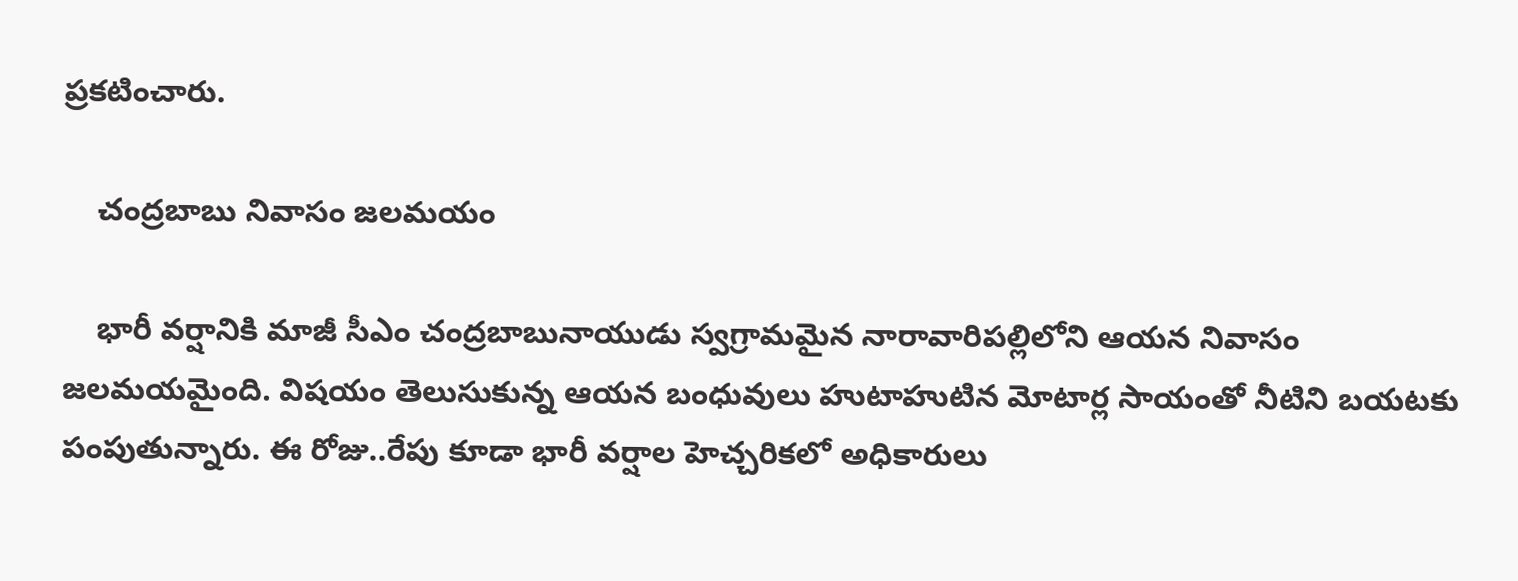ప్రకటించారు.

    చంద్రబాబు నివాసం జలమయం

    భారీ వర్షానికి మాజీ సీఎం చంద్రబాబునాయుడు స్వగ్రామమైన నారావారిపల్లిలోని ఆయన నివాసం జలమయమైంది. విషయం తెలుసుకున్న ఆయన బంధువులు హుటాహుటిన మోటార్ల సాయంతో నీటిని బయటకు పంపుతున్నారు. ఈ రోజు..రేపు కూడా భారీ వర్షాల హెచ్చరికలో అధికారులు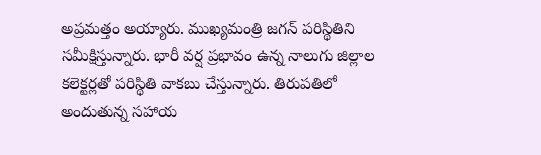అప్రమత్తం అయ్యారు. ముఖ్యమంత్రి జగన్ పరిస్థితిని సమీక్షిస్తున్నారు. భారీ వర్ష ప్రభావం ఉన్న నాలుగు జిల్లాల కలెక్టర్లతో పరిస్థితి వాకబు చేస్తున్నారు. తిరుపతిలో అందుతున్న సహాయ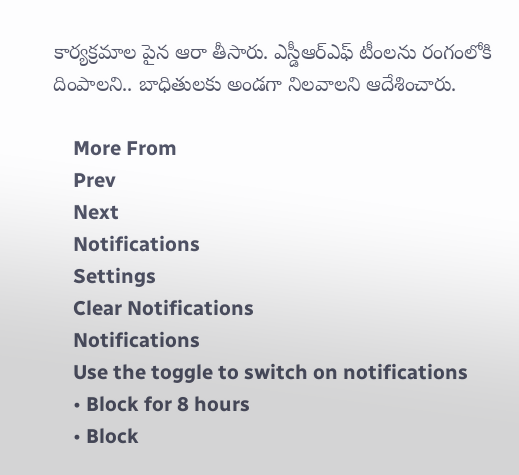కార్యక్రమాల పైన ఆరా తీసారు. ఎస్డీఆర్ఎఫ్ టీంలను రంగంలోకి దింపాలని.. బాధితులకు అండగా నిలవాలని ఆదేశించారు.

    More From
    Prev
    Next
    Notifications
    Settings
    Clear Notifications
    Notifications
    Use the toggle to switch on notifications
    • Block for 8 hours
    • Block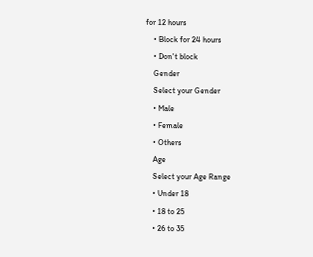for 12 hours
    • Block for 24 hours
    • Don't block
    Gender
    Select your Gender
    • Male
    • Female
    • Others
    Age
    Select your Age Range
    • Under 18
    • 18 to 25
    • 26 to 35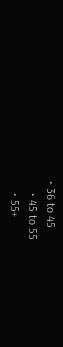• 36 to 45
    • 45 to 55
    • 55+